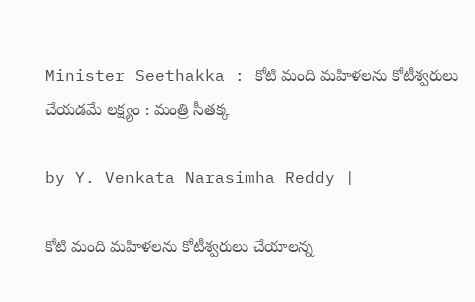Minister Seethakka : కోటి మంది మహిళలను కోటీశ్వరులు చేయడమే లక్ష్యం : మంత్రి సీతక్క

by Y. Venkata Narasimha Reddy |

కోటి మంది మహిళలను కోటీశ్వరులు చేయాలన్న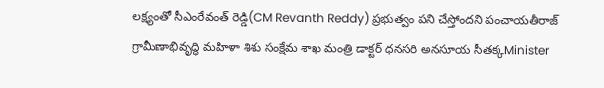లక్ష్యంతో సీఎంరేవంత్ రెడ్డి(CM Revanth Reddy) ప్రభుత్వం పని చేస్తోందని పంచాయతీరాజ్ గ్రామీణాభివృద్ధి మహిళా శిశు సంక్షేమ శాఖ మంత్రి డాక్టర్ ధనసరి అనసూయ సీతక్కMinister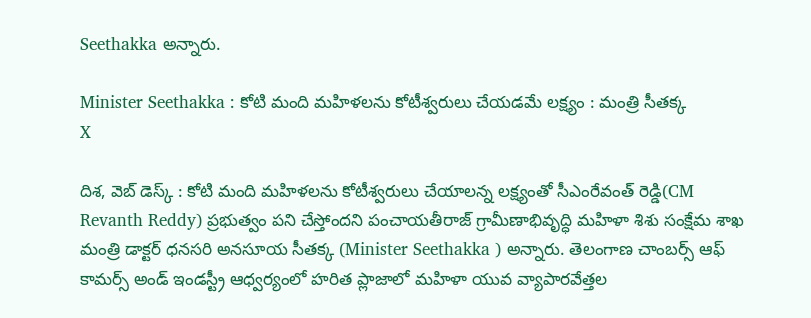Seethakka అన్నారు.

Minister Seethakka : కోటి మంది మహిళలను కోటీశ్వరులు చేయడమే లక్ష్యం : మంత్రి సీతక్క
X

దిశ, వెబ్ డెస్క్ : కోటి మంది మహిళలను కోటీశ్వరులు చేయాలన్న లక్ష్యంతో సీఎంరేవంత్ రెడ్డి(CM Revanth Reddy) ప్రభుత్వం పని చేస్తోందని పంచాయతీరాజ్ గ్రామీణాభివృద్ధి మహిళా శిశు సంక్షేమ శాఖ మంత్రి డాక్టర్ ధనసరి అనసూయ సీతక్క (Minister Seethakka ) అన్నారు. తెలంగాణ చాంబర్స్ ఆఫ్ కామర్స్ అండ్ ఇండస్ట్రీ ఆధ్వర్యంలో హరిత ప్లాజాలో మహిళా యువ వ్యాపారవేత్తల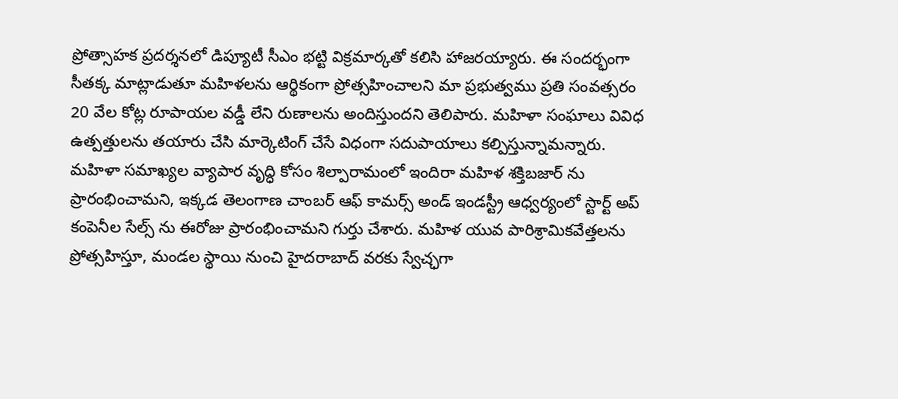ప్రోత్సాహక ప్రదర్శనలో డిప్యూటీ సీఎం భట్టి విక్రమార్కతో కలిసి హాజరయ్యారు. ఈ సందర్భంగా సీతక్క మాట్లాడుతూ మహిళలను ఆర్థికంగా ప్రోత్సహించాలని మా ప్రభుత్వము ప్రతి సంవత్సరం 20 వేల కోట్ల రూపాయల వడ్డీ లేని రుణాలను అందిస్తుందని తెలిపారు. మహిళా సంఘాలు వివిధ ఉత్పత్తులను తయారు చేసి మార్కెటింగ్ చేసే విధంగా సదుపాయాలు కల్పిస్తున్నామన్నారు. మహిళా సమాఖ్యల వ్యాపార వృద్ధి కోసం శిల్పారామంలో ఇందిరా మహిళ శక్తిబజార్ ను ప్రారంభించామని, ఇక్కడ తెలంగాణ చాంబర్ ఆఫ్ కామర్స్ అండ్ ఇండస్ట్రీ ఆధ్వర్యంలో స్టార్ట్ అప్ కంపెనీల సేల్స్ ను ఈరోజు ప్రారంభించామని గుర్తు చేశారు. మహిళ యువ పారిశ్రామికవేత్తలను ప్రోత్సహిస్తూ, మండల స్థాయి నుంచి హైదరాబాద్ వరకు స్వేచ్ఛగా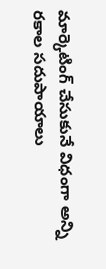మార్కెటింగ్ చేసుకునే విధంగా అన్ని రకాల సదుపాయాలు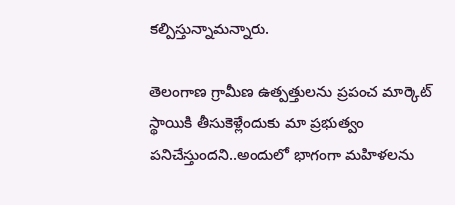కల్పిస్తున్నామన్నారు.

తెలంగాణ గ్రామీణ ఉత్పత్తులను ప్రపంచ మార్కెట్ స్థాయికి తీసుకెళ్లేందుకు మా ప్రభుత్వం పనిచేస్తుందని..అందులో భాగంగా మహిళలను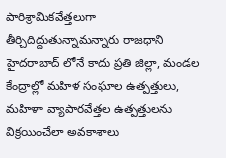పారిశ్రామికవేత్తలుగా తీర్చిదిద్దుతున్నామన్నారు రాజధాని హైదరాబాద్ లోనే కాదు ప్రతి జిల్లా, మండల కేంద్రాల్లో మహిళ సంఘాల ఉత్పత్తులు, మహిళా వ్యాపారవేత్తల ఉత్పత్తులను విక్రయించేలా అవకాశాలు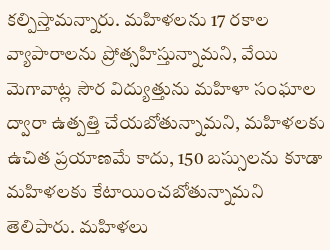కల్పిస్తామన్నారు. మహిళలను 17 రకాల వ్యాపారాలను ప్రోత్సహిస్తున్నామని, వేయి మెగావాట్ల సౌర విద్యుత్తును మహిళా సంఘాల ద్వారా ఉత్పత్తి చేయబోతున్నామని, మహిళలకు ఉచిత ప్రయాణమే కాదు, 150 బస్సులను కూడా మహిళలకు కేటాయించబోతున్నామని తెలిపారు. మహిళలు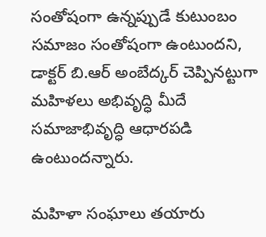సంతోషంగా ఉన్నప్పుడే కుటుంబం సమాజం సంతోషంగా ఉంటుందని, డాక్టర్ బి.ఆర్ అంబేద్కర్ చెప్పినట్టుగా మహిళలు అభివృద్ధి మీదే సమాజాభివృద్ధి ఆధారపడి ఉంటుందన్నారు.

మహిళా సంఘాలు తయారు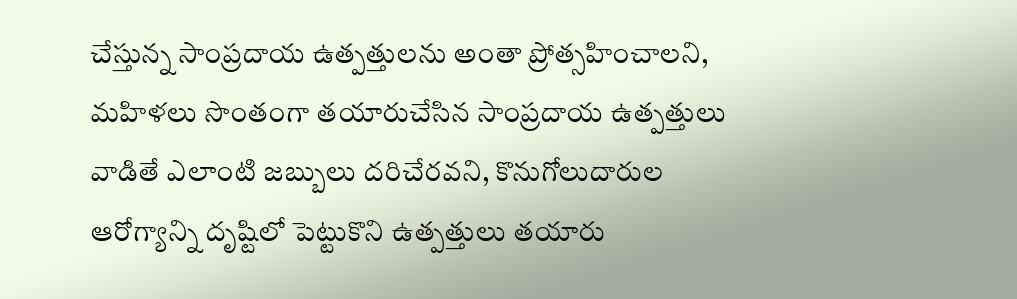చేస్తున్న సాంప్రదాయ ఉత్పత్తులను అంతా ప్రోత్సహించాలని, మహిళలు సొంతంగా తయారుచేసిన సాంప్రదాయ ఉత్పత్తులు వాడితే ఎలాంటి జబ్బులు దరిచేరవని, కొనుగోలుదారుల ఆరోగ్యాన్ని దృష్టిలో పెట్టుకొని ఉత్పత్తులు తయారు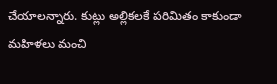చేయాలన్నారు. కుట్లు అల్లికలకే పరిమితం కాకుండా మహిళలు మంచి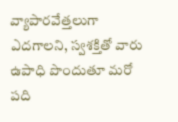వ్యాపారవేత్తలుగా ఎదగాలని, స్వశక్తితో వారు ఉపాధి పొందుతూ మరో పది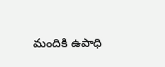మందికి ఉపాధి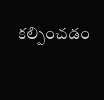కల్పించడం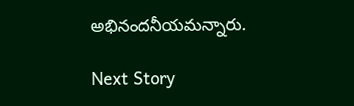అభినందనీయమన్నారు.

Next Story